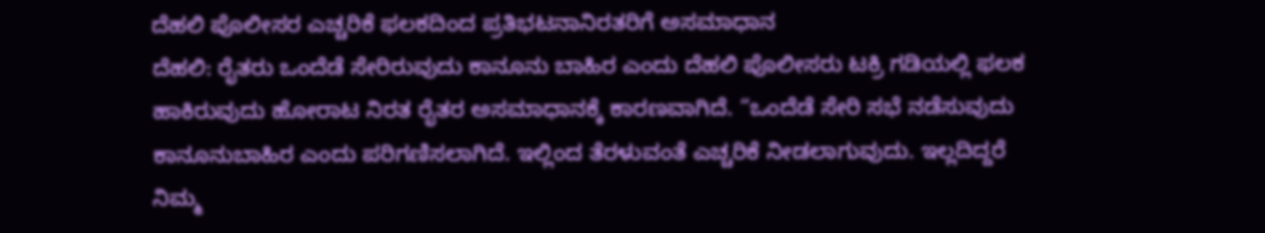ದೆಹಲಿ ಪೊಲೀಸರ ಎಚ್ಚರಿಕೆ ಫಲಕದಿಂದ ಪ್ರತಿಭಟನಾನಿರತರಿಗೆ ಅಸಮಾಧಾನ
ದೆಹಲಿ: ರೈತರು ಒಂದೆಡೆ ಸೇರಿರುವುದು ಕಾನೂನು ಬಾಹಿರ ಎಂದು ದೆಹಲಿ ಪೊಲೀಸರು ಟಕ್ರಿ ಗಡಿಯಲ್ಲಿ ಫಲಕ ಹಾಕಿರುವುದು ಹೋರಾಟ ನಿರತ ರೈತರ ಅಸಮಾಧಾನಕ್ಕೆ ಕಾರಣವಾಗಿದೆ. “ಒಂದೆಡೆ ಸೇರಿ ಸಭೆ ನಡೆಸುವುದು ಕಾನೂನುಬಾಹಿರ ಎಂದು ಪರಿಗಣಿಸಲಾಗಿದೆ. ಇಲ್ಲಿಂದ ತೆರಳುವಂತೆ ಎಚ್ಚರಿಕೆ ನೀಡಲಾಗುವುದು. ಇಲ್ಲದಿದ್ದರೆ ನಿಮ್ಮ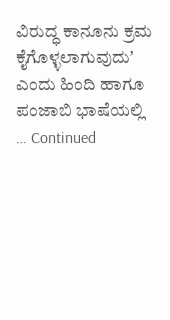ವಿರುದ್ಧ ಕಾನೂನು ಕ್ರಮ ಕೈಗೊಳ್ಳಲಾಗುವುದುʼ ಎಂದು ಹಿಂದಿ ಹಾಗೂ ಪಂಜಾಬಿ ಭಾಷೆಯಲ್ಲಿ … Continued